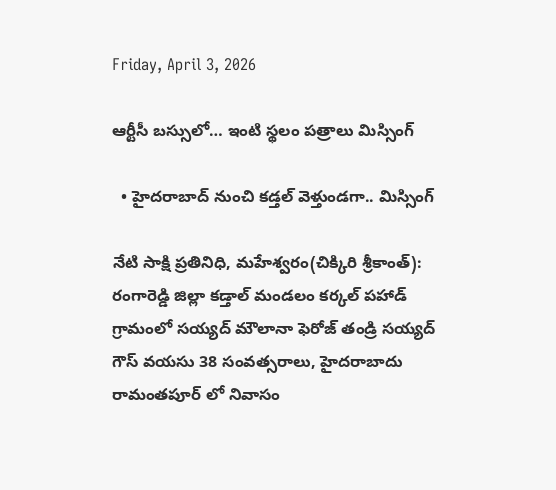Friday, April 3, 2026

ఆర్టీసీ బస్సులో… ఇంటి స్థలం పత్రాలు మిస్సింగ్

  • హైదరాబాద్ నుంచి కడ్తల్ వెళ్తుండగా.. మిస్సింగ్

నేటి సాక్షి ప్రతినిధి, మహేశ్వరం(చిక్కిరి శ్రీకాంత్):
రంగారెడ్డి జిల్లా కడ్తాల్ మండలం కర్కల్ పహాడ్ గ్రామంలో సయ్యద్ మౌలానా ఫెరోజ్ తండ్రి సయ్యద్ గౌస్ వయసు 38 సంవత్సరాలు, హైదరాబాదు రామంతపూర్ లో నివాసం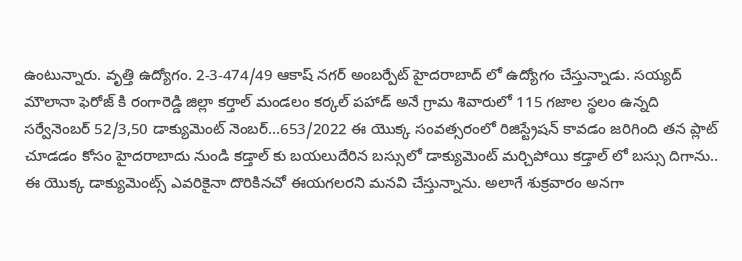ఉంటున్నారు. వృత్తి ఉద్యోగం. 2-3-474/49 ఆకాష్ నగర్ అంబర్పేట్ హైదరాబాద్ లో ఉద్యోగం చేస్తున్నాడు. సయ్యద్ మౌలానా ఫెరోజ్ కి రంగారెడ్డి జిల్లా కర్తాల్ మండలం కర్కల్ పహాడ్ అనే గ్రామ శివారులో 115 గజాల స్థలం ఉన్నది సర్వేనెంబర్ 52/3,50 డాక్యుమెంట్ నెంబర్…653/2022 ఈ యొక్క సంవత్సరంలో రిజిస్ట్రేషన్ కావడం జరిగింది తన ప్లాట్ చూడడం కోసం హైదరాబాదు నుండి కడ్తాల్ కు బయలుదేరిన బస్సులో డాక్యుమెంట్ మర్చిపోయి కడ్తాల్ లో బస్సు దిగాను.. ఈ యొక్క డాక్యుమెంట్స్ ఎవరికైనా దొరికినచో ఈయగలరని మనవి చేస్తున్నాను. అలాగే శుక్రవారం అనగా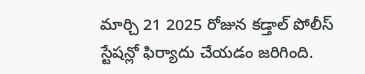మార్చి 21 2025 రోజున కడ్తాల్ పోలీస్ స్టేషన్లో ఫిర్యాదు చేయడం జరిగింది.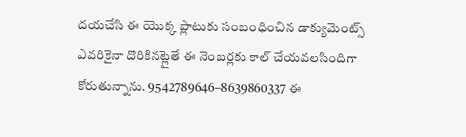దయచేసి ఈ యొక్క ప్లాటుకు సంబంధించిన డాక్యుమెంట్స్ ఎవరికైనా దొరికినట్లైతే ఈ నెంబర్లకు కాల్ చేయవలసిందిగా కోరుతున్నాను. 9542789646–8639860337 ఈ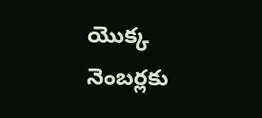యొక్క నెంబర్లకు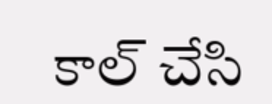కాల్ చేసి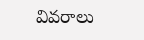వివరాలు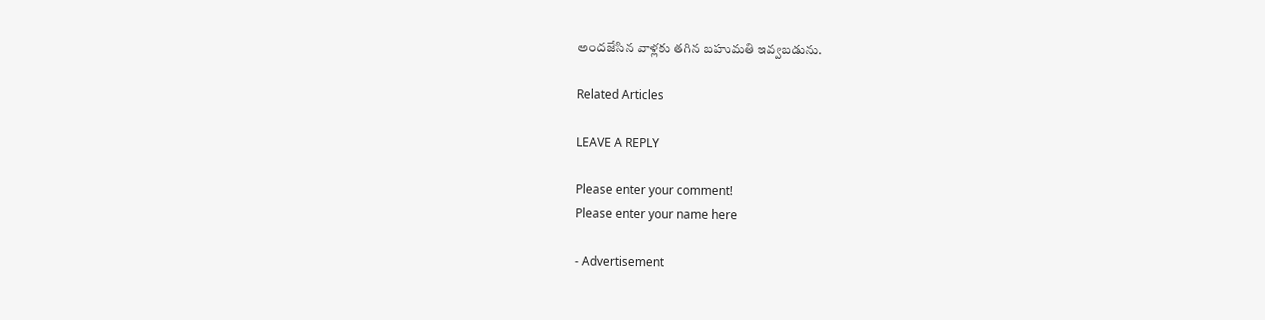అందజేసిన వాళ్లకు తగిన బహుమతి ఇవ్వబడును.

Related Articles

LEAVE A REPLY

Please enter your comment!
Please enter your name here

- Advertisement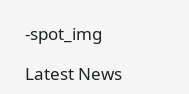-spot_img

Latest News